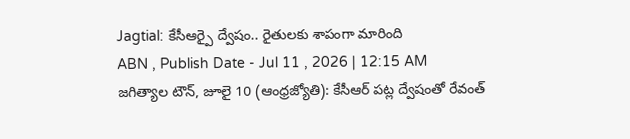Jagtial: కేసీఆర్పై ద్వేషం.. రైతులకు శాపంగా మారింది
ABN , Publish Date - Jul 11 , 2026 | 12:15 AM
జగిత్యాల టౌన్, జూలై 10 (ఆంధ్రజ్యోతి): కేసీఆర్ పట్ల ద్వేషంతో రేవంత్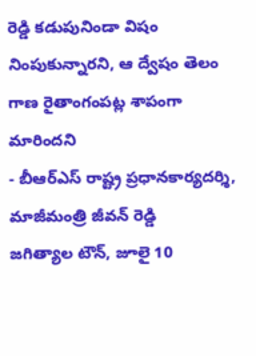రెడ్డి కడుపునిండా విషం నింపుకున్నారని, ఆ ద్వేషం తెలం గాణ రైతాంగంపట్ల శాపంగా మారిందని
- బీఆర్ఎస్ రాష్ట్ర ప్రధానకార్యదర్శి, మాజీమంత్రి జీవన్ రెడ్డి
జగిత్యాల టౌన్, జూలై 10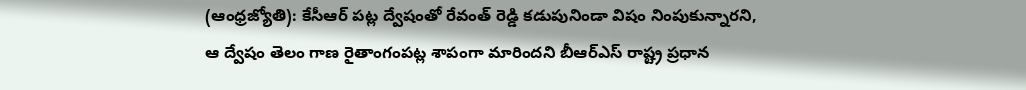(ఆంధ్రజ్యోతి): కేసీఆర్ పట్ల ద్వేషంతో రేవంత్ రెడ్డి కడుపునిండా విషం నింపుకున్నారని, ఆ ద్వేషం తెలం గాణ రైతాంగంపట్ల శాపంగా మారిందని బీఆర్ఎస్ రాష్ట్ర ప్రధాన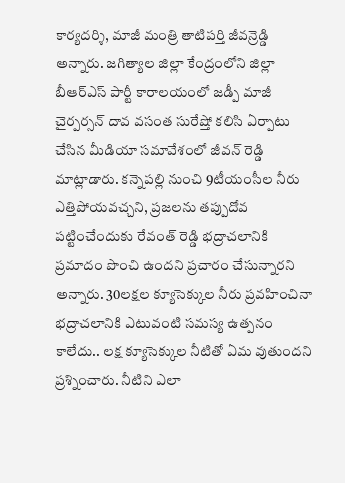కార్యదర్శి, మాజీ మంత్రి తాటిపర్తి జీవన్రెడ్డి అన్నారు. జగిత్యాల జిల్లా కేంద్రంలోని జిల్లా బీఆర్ఎస్ పార్టీ కారాలయంలో జడ్పీ మాజీ చైర్పర్సన్ దావ వసంత సురేష్తో కలిసి ఏర్పాటు చేసిన మీడియా సమావేశంలో జీవన్ రెడ్డి మాట్లాడారు. కన్నెపల్లి నుంచి 9టీయంసీల నీరు ఎత్తిపోయవచ్చని, ప్రజలను తప్పుదోవ పట్టించేందుకు రేవంత్ రెడ్డి భద్రాచలానికి ప్రమాదం పొంచి ఉందని ప్రచారం చేసున్నారని అన్నారు. 30లక్షల క్యూసెక్కుల నీరు ప్రవహించినా భద్రాచలానికి ఎటువంటి సమస్య ఉత్పనం కాలేదు.. లక్ష క్యూసెక్కుల నీటితో ఏమ వుతుందని ప్రశ్నించారు. నీటిని ఎలా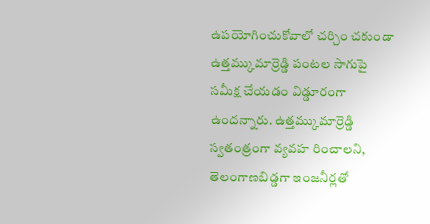ఉపయోగించుకోవాలో చర్చిం చకుండా ఉత్తమ్కుమార్రెడ్డి పంటల సాగుపై సమీక్ష చేయడం విడ్డూరంగా ఉందన్నారు. ఉత్తమ్కుమార్రెడ్డి స్వతంత్రంగా వ్యవహ రించాలని, తెలంగాణబిడ్డగా ఇంజనీర్లతో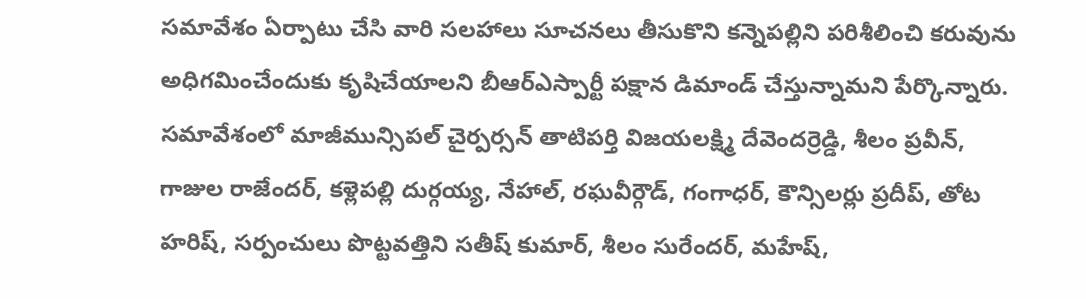సమావేశం ఏర్పాటు చేసి వారి సలహాలు సూచనలు తీసుకొని కన్నెపల్లిని పరిశీలించి కరువును అధిగమించేందుకు కృషిచేయాలని బీఆర్ఎస్పార్టీ పక్షాన డిమాండ్ చేస్తున్నామని పేర్కొన్నారు. సమావేశంలో మాజీమున్సిపల్ చైర్పర్సన్ తాటిపర్తి విజయలక్ష్మి దేవెందర్రెడ్డి, శీలం ప్రవీన్, గాజుల రాజేందర్, కళ్లెపల్లి దుర్గయ్య, నేహాల్, రఘవీర్గౌడ్, గంగాధర్, కౌన్సిలర్లు ప్రదీప్, తోట హరిష్, సర్పంచులు పొట్టవత్తిని సతీష్ కుమార్, శీలం సురేందర్, మహేష్,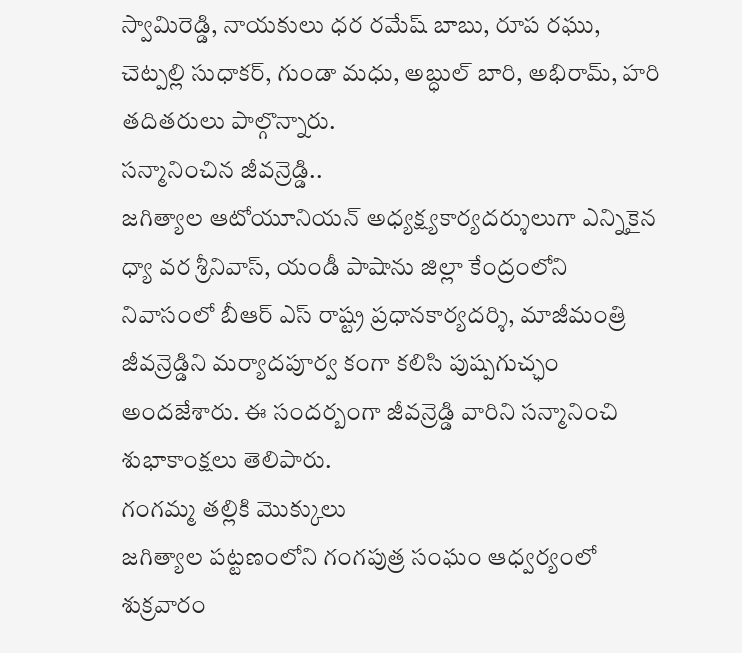స్వామిరెడ్డి, నాయకులు ధర రమేష్ బాబు, రూప రఘు, చెట్పల్లి సుధాకర్, గుండా మధు, అబ్ధుల్ బారి, అభిరామ్, హరి తదితరులు పాల్గొన్నారు.
సన్మానించిన జీవన్రెడ్డి..
జగిత్యాల ఆటోయూనియన్ అధ్యక్ష్యకార్యదర్శులుగా ఎన్నికైన ధ్యా వర శ్రీనివాస్, యండీ పాషాను జిల్లా కేంద్రంలోని నివాసంలో బీఆర్ ఎస్ రాష్ట్ర ప్రధానకార్యదర్శి, మాజీమంత్రి జీవన్రెడ్డిని మర్యాదపూర్వ కంగా కలిసి పుష్పగుచ్ఛం అందజేశారు. ఈ సందర్బంగా జీవన్రెడ్డి వారిని సన్మానించి శుభాకాంక్షలు తెలిపారు.
గంగమ్మ తల్లికి మొక్కులు
జగిత్యాల పట్టణంలోని గంగపుత్ర సంఘం ఆధ్వర్యంలో శుక్రవారం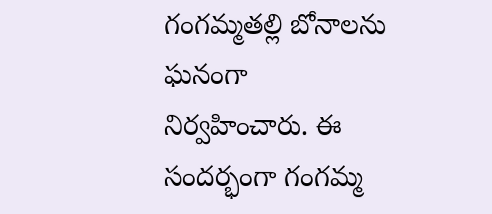గంగమ్మతల్లి బోనాలను ఘనంగా నిర్వహించారు. ఈ సందర్భంగా గంగమ్మ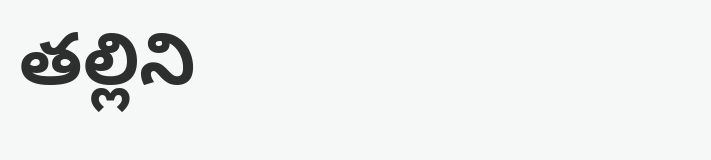తల్లిని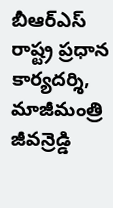బీఆర్ఎస్ రాష్ట్ర ప్రధాన కార్యదర్శి, మాజీమంత్రి జీవన్రెడ్డి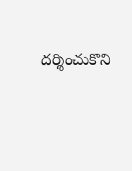దర్శించుకొని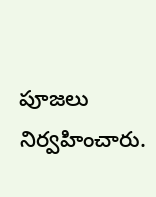పూజలు నిర్వహించారు.